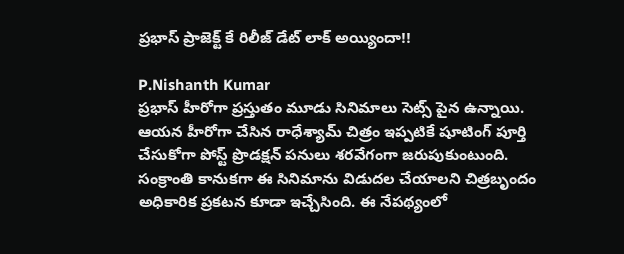ప్రభాస్ ప్రాజెక్ట్ కే రిలీజ్ డేట్ లాక్ అయ్యిందా!!

P.Nishanth Kumar
ప్రభాస్ హీరోగా ప్రస్తుతం మూడు సినిమాలు సెట్స్ పైన ఉన్నాయి. ఆయన హీరోగా చేసిన రాధేశ్యామ్ చిత్రం ఇప్పటికే షూటింగ్ పూర్తి చేసుకోగా పోస్ట్ ప్రొడక్షన్ పనులు శరవేగంగా జరుపుకుంటుంది. సంక్రాంతి కానుకగా ఈ సినిమాను విడుదల చేయాలని చిత్రబృందం అధికారిక ప్రకటన కూడా ఇచ్చేసింది. ఈ నేపథ్యంలో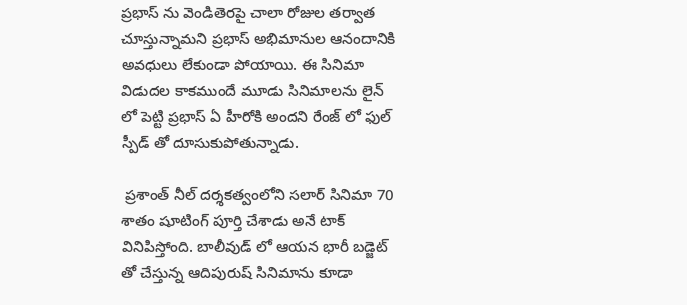ప్రభాస్ ను వెండితెరపై చాలా రోజుల తర్వాత చూస్తున్నామని ప్రభాస్ అభిమానుల ఆనందానికి అవధులు లేకుండా పోయాయి. ఈ సినిమా విడుదల కాకముందే మూడు సినిమాలను లైన్ లో పెట్టి ప్రభాస్ ఏ హీరోకి అందని రేంజ్ లో ఫుల్ స్పీడ్ తో దూసుకుపోతున్నాడు.

 ప్రశాంత్ నీల్ దర్శకత్వంలోని సలార్ సినిమా 70 శాతం షూటింగ్ పూర్తి చేశాడు అనే టాక్ వినిపిస్తోంది. బాలీవుడ్ లో ఆయన భారీ బడ్జెట్ తో చేస్తున్న ఆదిపురుష్ సినిమాను కూడా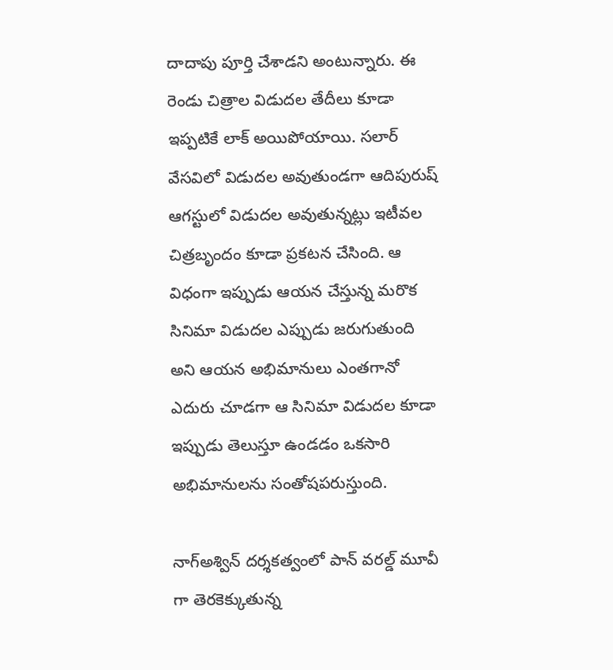దాదాపు పూర్తి చేశాడని అంటున్నారు. ఈ రెండు చిత్రాల విడుదల తేదీలు కూడా ఇప్పటికే లాక్ అయిపోయాయి. సలార్ వేసవిలో విడుదల అవుతుండగా ఆదిపురుష్ ఆగస్టులో విడుదల అవుతున్నట్లు ఇటీవల చిత్రబృందం కూడా ప్రకటన చేసింది. ఆ విధంగా ఇప్పుడు ఆయన చేస్తున్న మరొక సినిమా విడుదల ఎప్పుడు జరుగుతుంది అని ఆయన అభిమానులు ఎంతగానో ఎదురు చూడగా ఆ సినిమా విడుదల కూడా ఇప్పుడు తెలుస్తూ ఉండడం ఒకసారి అభిమానులను సంతోషపరుస్తుంది.

నాగ్అశ్విన్ దర్శకత్వంలో పాన్ వరల్డ్ మూవీ గా తెరకెక్కుతున్న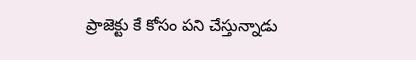ప్రాజెక్టు కే కోసం పని చేస్తున్నాడు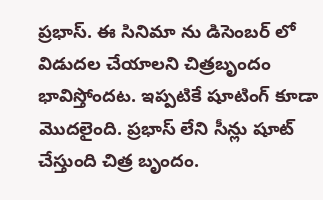ప్రభాస్. ఈ సినిమా ను డిసెంబర్ లో విడుదల చేయాలని చిత్రబృందం భావిస్తోందట. ఇప్పటికే షూటింగ్ కూడా మొదలైంది. ప్రభాస్ లేని సీన్లు షూట్ చేస్తుంది చిత్ర బృందం.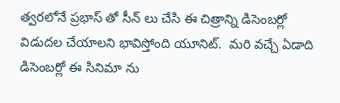త్వరలోనే ప్రభాస్ తో సీన్ లు చేసి ఈ చిత్రాన్ని డిసెంబర్లో విడుదల చేయాలని భావిస్తోంది యూనిట్.  మరి వచ్చే ఏడాది డిసెంబర్లో ఈ సినిమా ను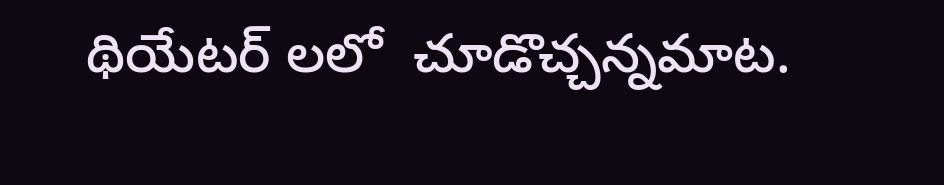థియేటర్ లలో  చూడొచ్చన్నమాట.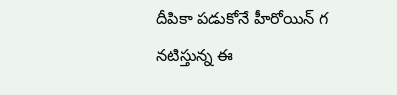దీపికా పడుకోనే హీరోయిన్ గ నటిస్తున్న ఈ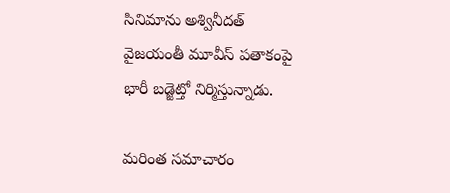సినిమాను అశ్వినీదత్ వైజయంతీ మూవీస్ పతాకంపై భారీ బడ్జెట్తో నిర్మిస్తున్నాడు.

మరింత సమాచారం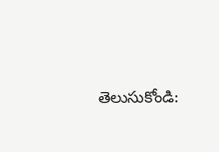తెలుసుకోండి: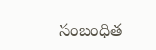సంబంధిత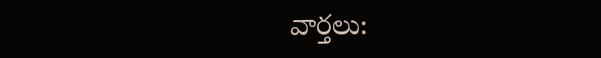వార్తలు: